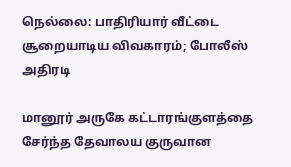நெல்லை: பாதிரியார் வீட்டை சூறையாடிய விவகாரம்; போலீஸ் அதிரடி

மானூர் அருகே கட்டாரங்குளத்தை சேர்ந்த தேவாலய குருவான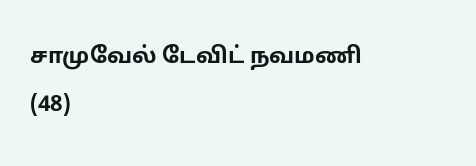சாமுவேல் டேவிட் நவமணி (48)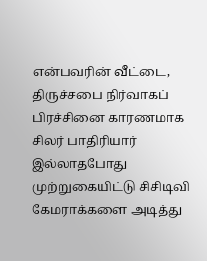என்பவரின் வீட்டை, திருச்சபை நிர்வாகப் பிரச்சினை காரணமாக சிலர் பாதிரியார் இல்லாதபோது முற்றுகையிட்டு சிசிடிவி கேமராக்களை அடித்து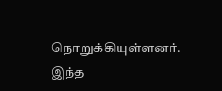நொறுக்கியுள்ளனர். இந்த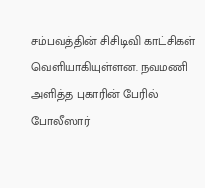சம்பவத்தின் சிசிடிவி காட்சிகள் வெளியாகியுள்ளன. நவமணி அளித்த புகாரின் பேரில் போலீஸார்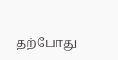தற்போது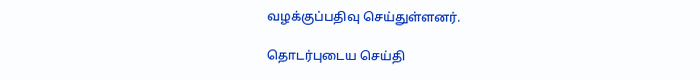வழக்குப்பதிவு செய்துள்ளனர்.

தொடர்புடைய செய்தி